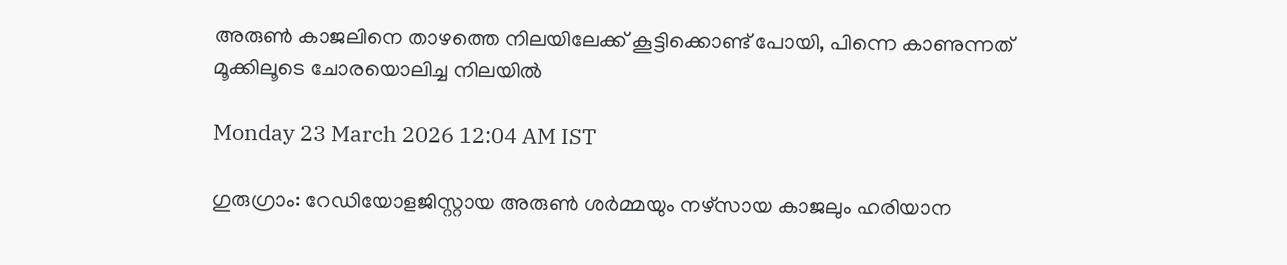അരുണ്‍ കാജലിനെ താഴത്തെ നിലയിലേക്ക് കൂട്ടിക്കൊണ്ട് പോയി, പിന്നെ കാണുന്നത് മൂക്കിലൂടെ ചോരയൊലിച്ച നിലയില്‍

Monday 23 March 2026 12:04 AM IST

ഗുരുഗ്രാം: റേഡിയോളജിസ്റ്റായ അരുണ്‍ ശര്‍മ്മയും നഴ്‌സായ കാജലും ഹരിയാന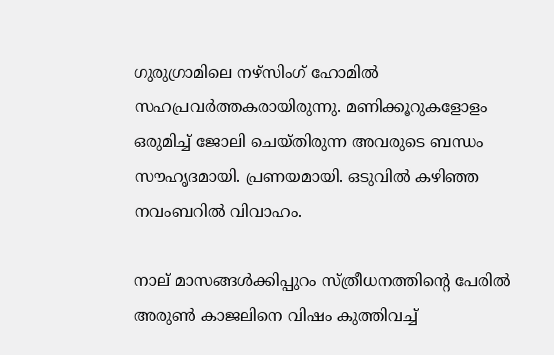ഗുരുഗ്രാമിലെ നഴ്‌സിംഗ് ഹോമില്‍ സഹപ്രവര്‍ത്തകരായിരുന്നു. മണിക്കൂറുകളോളം ഒരുമിച്ച് ജോലി ചെയ്തിരുന്ന അവരുടെ ബന്ധം സൗഹൃദമായി. പ്രണയമായി. ഒടുവില്‍ കഴിഞ്ഞ നവംബറില്‍ വിവാഹം.

നാല് മാസങ്ങള്‍ക്കിപ്പുറം സ്ത്രീധനത്തിന്റെ പേരില്‍ അരുണ്‍ കാജലിനെ വിഷം കുത്തിവച്ച്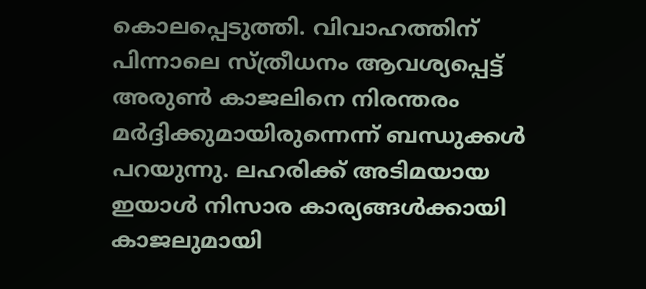കൊലപ്പെടുത്തി. വിവാഹത്തിന് പിന്നാലെ സ്ത്രീധനം ആവശ്യപ്പെട്ട് അരുണ്‍ കാജലിനെ നിരന്തരം മര്‍ദ്ദിക്കുമായിരുന്നെന്ന് ബന്ധുക്കള്‍ പറയുന്നു. ലഹരിക്ക് അടിമയായ ഇയാള്‍ നിസാര കാര്യങ്ങള്‍ക്കായി കാജലുമായി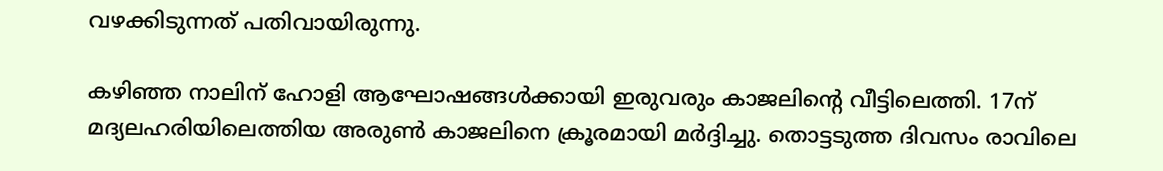വഴക്കിടുന്നത് പതിവായിരുന്നു.

കഴിഞ്ഞ നാലിന് ഹോളി ആഘോഷങ്ങള്‍ക്കായി ഇരുവരും കാജലിന്റെ വീട്ടിലെത്തി. 17ന് മദ്യലഹരിയിലെത്തിയ അരുണ്‍ കാജലിനെ ക്രൂരമായി മര്‍ദ്ദിച്ചു. തൊട്ടടുത്ത ദിവസം രാവിലെ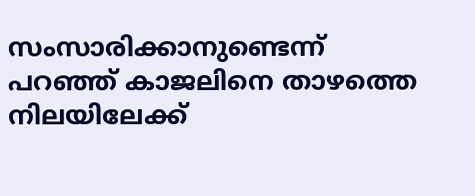സംസാരിക്കാനുണ്ടെന്ന് പറഞ്ഞ് കാജലിനെ താഴത്തെ നിലയിലേക്ക്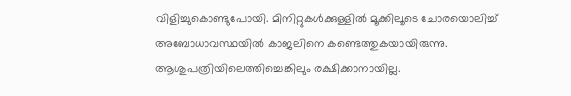വിളിച്ചുകൊണ്ടുപോയി. മിനിറ്റുകള്‍ക്കുള്ളില്‍ മൂക്കിലൂടെ ചോരയൊലിച്ച് അബോധാവസ്ഥയില്‍ കാജലിനെ കണ്ടെത്തുകയായിരുന്നു. ആശുപത്രിയിലെത്തിച്ചെങ്കിലും രക്ഷിക്കാനായില്ല.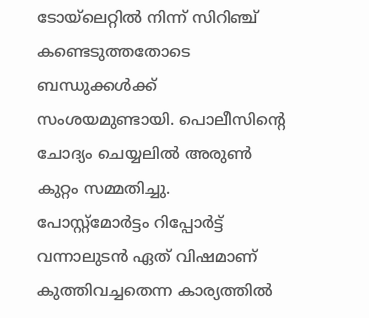ടോയ്ലെറ്റില്‍ നിന്ന് സിറിഞ്ച് കണ്ടെടുത്തതോടെ ബന്ധുക്കള്‍ക്ക് സംശയമുണ്ടായി. പൊലീസിന്റെ ചോദ്യം ചെയ്യലില്‍ അരുണ്‍ കുറ്റം സമ്മതിച്ചു. പോസ്റ്റ്മോര്‍ട്ടം റിപ്പോര്‍ട്ട് വന്നാലുടന്‍ ഏത് വിഷമാണ് കുത്തിവച്ചതെന്ന കാര്യത്തില്‍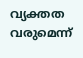വ്യക്തത വരുമെന്ന്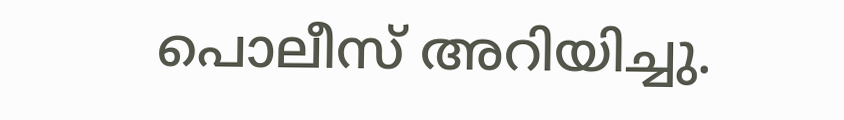പൊലീസ് അറിയിച്ചു.